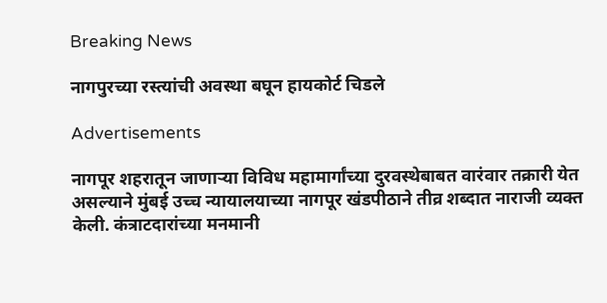Breaking News

नागपुरच्या रस्त्यांची अवस्था बघून हायकोर्ट चिडले

Advertisements

नागपूर शहरातून जाणाऱ्या विविध महामार्गांच्या दुरवस्थेबाबत वारंवार तक्रारी येत असल्याने मुंबई उच्च न्यायालयाच्या नागपूर खंडपीठाने तीव्र शब्दात नाराजी व्यक्त केली. कंत्राटदारांच्या मनमानी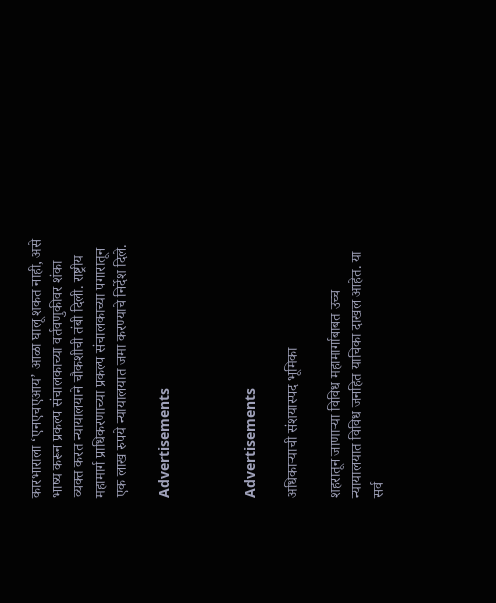कारभाराला ‘एनएचएआय’ आळा घालू शकत नाही, असे भाष्य करून प्रकल्प संचालकाच्या वर्तवणुकीवर शंका व्यक्त करत न्यायालयाने चौकशीची तंबी दिली. राष्ट्रीय महामार्ग प्राधिकरणाच्या प्रकल्प संचालकाच्या पगारातून एक लाख रुपये न्यायालयात जमा करण्याचे निर्देश दिले.

Advertisements



Advertisements

अधिकाऱ्याची संशयास्पद भूमिका

शहरातून जाणाऱ्या विविध महामार्गाबाबत उच्च न्यायालयात विविध जनहित याचिका दाखल आहेत. या सर्व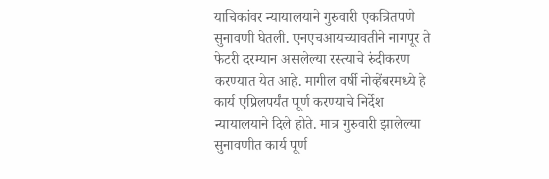याचिकांवर न्यायालयाने गुरुवारी एकत्रितपणे सुनावणी घेतली. एनएचआयच्यावतीने नागपूर ते फेटरी दरम्यान असलेल्या रस्त्याचे रुंदीकरण करण्यात येत आहे. मागील वर्षी नोव्हेंबरमध्ये हे कार्य एप्रिलपर्यंत पूर्ण करण्याचे निर्देश न्यायालयाने दिले होते. मात्र गुरुवारी झालेल्या सुनावणीत कार्य पूर्ण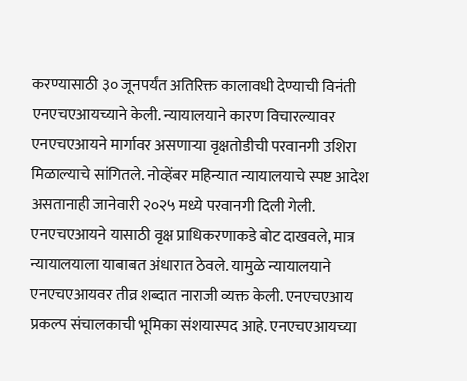करण्यासाठी ३० जूनपर्यंत अतिरिक्त कालावधी देण्याची विनंती एनएचएआयच्याने केली. न्यायालयाने कारण विचारल्यावर एनएचएआयने मार्गावर असणाऱ्या वृक्षतोडीची परवानगी उशिरा मिळाल्याचे सांगितले. नोव्हेंबर महिन्यात न्यायालयाचे स्पष्ट आदेश असतानाही जानेवारी २०२५ मध्ये परवानगी दिली गेली. एनएचएआयने यासाठी वृक्ष प्राधिकरणाकडे बोट दाखवले, मात्र न्यायालयाला याबाबत अंधारात ठेवले. यामुळे न्यायालयाने एनएचएआयवर तीव्र शब्दात नाराजी व्यक्त केली. एनएचएआय प्रकल्प संचालकाची भूमिका संशयास्पद आहे. एनएचएआयच्या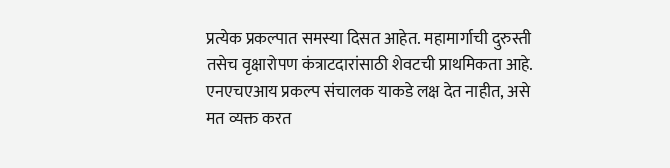प्रत्येक प्रकल्पात समस्या दिसत आहेत. महामार्गाची दुरुस्ती तसेच वृक्षारोपण कंत्राटदारांसाठी शेवटची प्राथमिकता आहे. एनएचएआय प्रकल्प संचालक याकडे लक्ष देत नाहीत, असे मत व्यक्त करत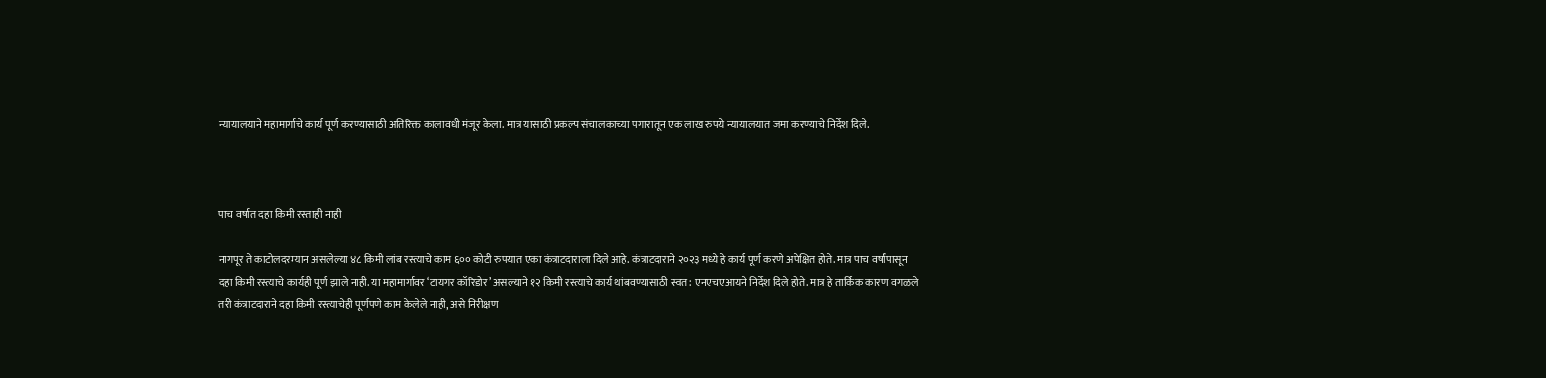न्यायालयाने महामार्गाचे कार्य पूर्ण करण्यासाठी अतिरिक्त कालावधी मंजूर केला. मात्र यासाठी प्रकल्प संचालकाच्या पगारातून एक लाख रुपये न्यायालयात जमा करण्याचे निर्देश दिले.



पाच वर्षात दहा किमी रस्ताही नाही

नागपूर ते काटोलदरम्यान असलेल्या ४८ किमी लांब रस्त्याचे काम ६०० कोटी रुपयात एका कंत्राटदाराला दिले आहे. कंत्राटदाराने २०२३ मध्ये हे कार्य पूर्ण करणे अपेक्षित होते. मात्र पाच वर्षांपासून दहा किमी रस्त्याचे कार्यही पूर्ण झाले नाही. या महामार्गावर ‘टायगर कॉरिडोर’ असल्याने १२ किमी रस्त्याचे कार्य थांबवण्यासाठी स्वत: एनएचएआयने निर्देश दिले होते. मात्र हे तार्किक कारण वगळले तरी कंत्राटदाराने दहा किमी रस्त्याचेही पूर्णपणे काम केलेले नाही, असे निरीक्षण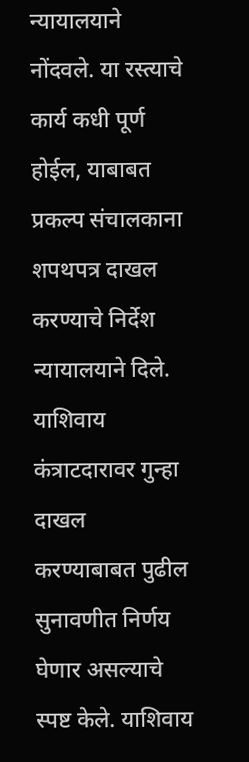न्यायालयाने नोंदवले. या रस्त्याचे कार्य कधी पूर्ण होईल, याबाबत प्रकल्प संचालकाना शपथपत्र दाखल करण्याचे निर्देश न्यायालयाने दिले. याशिवाय कंत्राटदारावर गुन्हा दाखल करण्याबाबत पुढील सुनावणीत निर्णय घेणार असल्याचे स्पष्ट केले. याशिवाय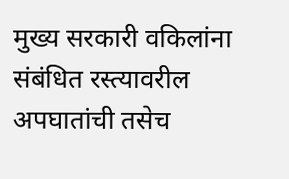मुख्य सरकारी वकिलांना संबंधित रस्त्यावरील अपघातांची तसेच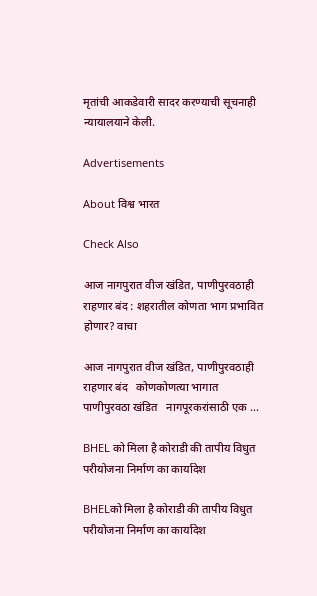मृतांची आकडेवारी सादर करण्याची सूचनाही न्यायालयाने केली.

Advertisements

About विश्व भारत

Check Also

आज नागपुरात वीज खंडित, पाणीपुरवठाही राहणार बंद : शहरातील कोणता भाग प्रभावित होणार? वाचा

आज नागपुरात वीज खंडित, पाणीपुरवठाही राहणार बंद   कोणकोणत्या भागात पाणीपुरवठा खंडित   नागपूरकरांसाठी एक …

BHEL को मिला है कोराडी की तापीय विधुत परीयोजना निर्माण का कार्यादेश

BHELको मिला है कोराडी की तापीय विधुत परीयोजना निर्माण का कार्यादेश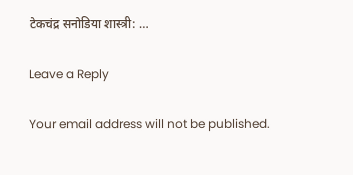टेकचंद्र सनोडिया शास्त्री: …

Leave a Reply

Your email address will not be published.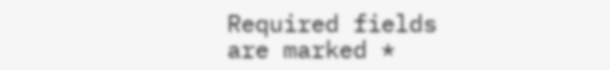Required fields are marked *